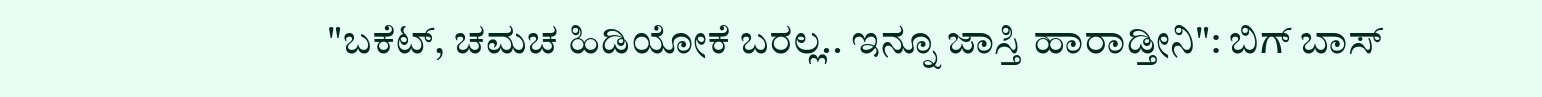"ಬಕೆಟ್, ಚಮಚ ಹಿಡಿಯೋಕೆ ಬರಲ್ಲ.. ಇನ್ನೂ ಜಾಸ್ತಿ ಹಾರಾಡ್ತೀನಿ": ಬಿಗ್‌ ಬಾಸ್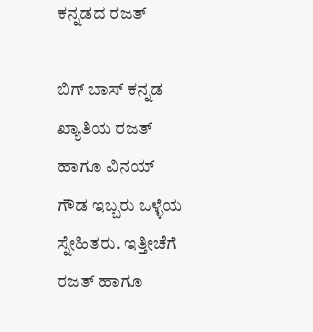ಕನ್ನಡದ ರಜತ್

ಬಿಗ್‌ ಬಾಸ್ ಕನ್ನಡ ಖ್ಯಾತಿಯ ರಜತ್ ಹಾಗೂ ವಿನಯ್ ಗೌಡ ಇಬ್ಬರು ಒಳ್ಳೆಯ ಸ್ನೇಹಿತರು. ಇತ್ತೀಚೆಗೆ ರಜತ್ ಹಾಗೂ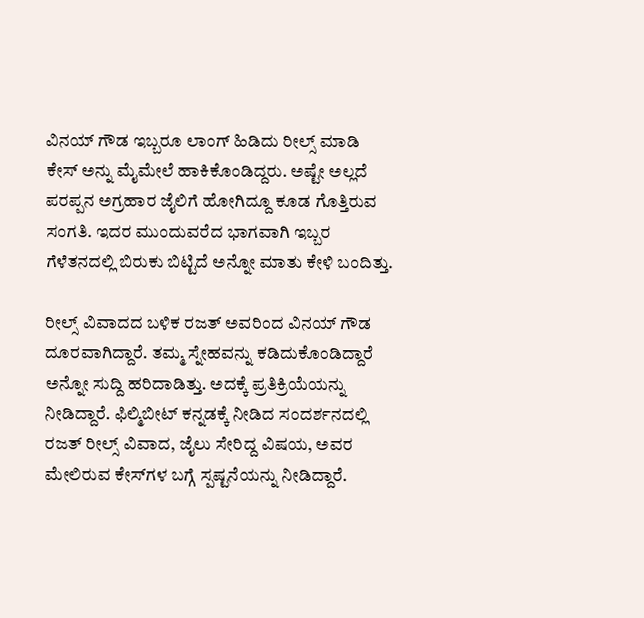ವಿನಯ್ ಗೌಡ ಇಬ್ಬರೂ ಲಾಂಗ್ ಹಿಡಿದು ರೀಲ್ಸ್ ಮಾಡಿ ಕೇಸ್ ಅನ್ನು ಮೈಮೇಲೆ ಹಾಕಿಕೊಂಡಿದ್ದರು. ಅಷ್ಟೇ ಅಲ್ಲದೆ ಪರಪ್ಪನ ಅಗ್ರಹಾರ ಜೈಲಿಗೆ ಹೋಗಿದ್ದೂ ಕೂಡ ಗೊತ್ತಿರುವ ಸಂಗತಿ. ಇದರ ಮುಂದುವರೆದ ಭಾಗವಾಗಿ ಇಬ್ಬರ ಗೆಳೆತನದಲ್ಲಿ ಬಿರುಕು ಬಿಟ್ಟಿದೆ ಅನ್ನೋ ಮಾತು ಕೇಳಿ ಬಂದಿತ್ತು.

ರೀಲ್ಸ್ ವಿವಾದದ ಬಳಿಕ ರಜತ್ ಅವರಿಂದ ವಿನಯ್ ಗೌಡ ದೂರವಾಗಿದ್ದಾರೆ. ತಮ್ಮ ಸ್ನೇಹವನ್ನು ಕಡಿದುಕೊಂಡಿದ್ದಾರೆ ಅನ್ನೋ ಸುದ್ದಿ ಹರಿದಾಡಿತ್ತು. ಅದಕ್ಕೆ ಪ್ರತಿಕ್ರಿಯೆಯನ್ನು ನೀಡಿದ್ದಾರೆ. ಫಿಲ್ಮಿಬೀಟ್ ಕನ್ನಡಕ್ಕೆ ನೀಡಿದ ಸಂದರ್ಶನದಲ್ಲಿ ರಜತ್ ರೀಲ್ಸ್ ವಿವಾದ, ಜೈಲು ಸೇರಿದ್ದ ವಿಷಯ, ಅವರ ಮೇಲಿರುವ ಕೇಸ್‌ಗಳ ಬಗ್ಗೆ ಸ್ಪಷ್ಟನೆಯನ್ನು ನೀಡಿದ್ದಾರೆ.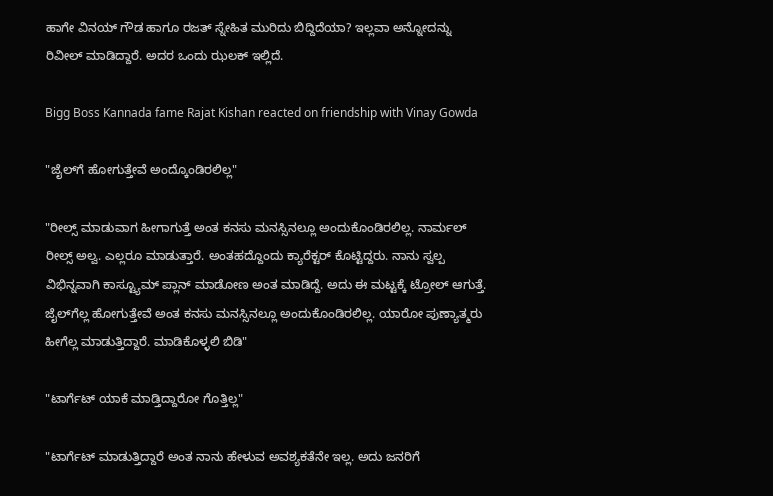ಹಾಗೇ ವಿನಯ್ ಗೌಡ ಹಾಗೂ ರಜತ್ ಸ್ನೇಹಿತ ಮುರಿದು ಬಿದ್ದಿದೆಯಾ? ಇಲ್ಲವಾ ಅನ್ನೋದನ್ನು ರಿವೀಲ್ ಮಾಡಿದ್ದಾರೆ. ಅದರ ಒಂದು ಝಲಕ್ ಇಲ್ಲಿದೆ.

Bigg Boss Kannada fame Rajat Kishan reacted on friendship with Vinay Gowda

"ಜೈಲ್‌ಗೆ ಹೋಗುತ್ತೇವೆ ಅಂದ್ಕೊಂಡಿರಲಿಲ್ಲ"

"ರೀಲ್ಸ್ ಮಾಡುವಾಗ ಹೀಗಾಗುತ್ತೆ ಅಂತ ಕನಸು ಮನಸ್ಸಿನಲ್ಲೂ ಅಂದುಕೊಂಡಿರಲಿಲ್ಲ. ನಾರ್ಮಲ್ ರೀಲ್ಸ್ ಅಲ್ವ. ಎಲ್ಲರೂ ಮಾಡುತ್ತಾರೆ. ಅಂತಹದ್ದೊಂದು ಕ್ಯಾರೆಕ್ಟರ್ ಕೊಟ್ಟಿದ್ದರು. ನಾನು ಸ್ವಲ್ಪ ವಿಭಿನ್ನವಾಗಿ ಕಾಸ್ಟ್ಯೂಮ್ ಪ್ಲಾನ್ ಮಾಡೋಣ ಅಂತ ಮಾಡಿದ್ದೆ. ಅದು ಈ ಮಟ್ಟಕ್ಕೆ ಟ್ರೋಲ್ ಆಗುತ್ತೆ. ಜೈಲ್‌ಗೆಲ್ಲ ಹೋಗುತ್ತೇವೆ ಅಂತ ಕನಸು ಮನಸ್ಸಿನಲ್ಲೂ ಅಂದುಕೊಂಡಿರಲಿಲ್ಲ. ಯಾರೋ ಪುಣ್ಯಾತ್ಮರು ಹೀಗೆಲ್ಲ ಮಾಡುತ್ತಿದ್ದಾರೆ. ಮಾಡಿಕೊಳ್ಳಲಿ ಬಿಡಿ"

"ಟಾರ್ಗೆಟ್ ಯಾಕೆ ಮಾಡ್ತಿದ್ದಾರೋ ಗೊತ್ತಿಲ್ಲ"

"ಟಾರ್ಗೆಟ್ ಮಾಡುತ್ತಿದ್ದಾರೆ ಅಂತ ನಾನು ಹೇಳುವ ಅವಶ್ಯಕತೆನೇ ಇಲ್ಲ. ಅದು ಜನರಿಗೆ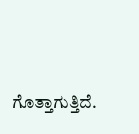ಗೊತ್ತಾಗುತ್ತಿದೆ.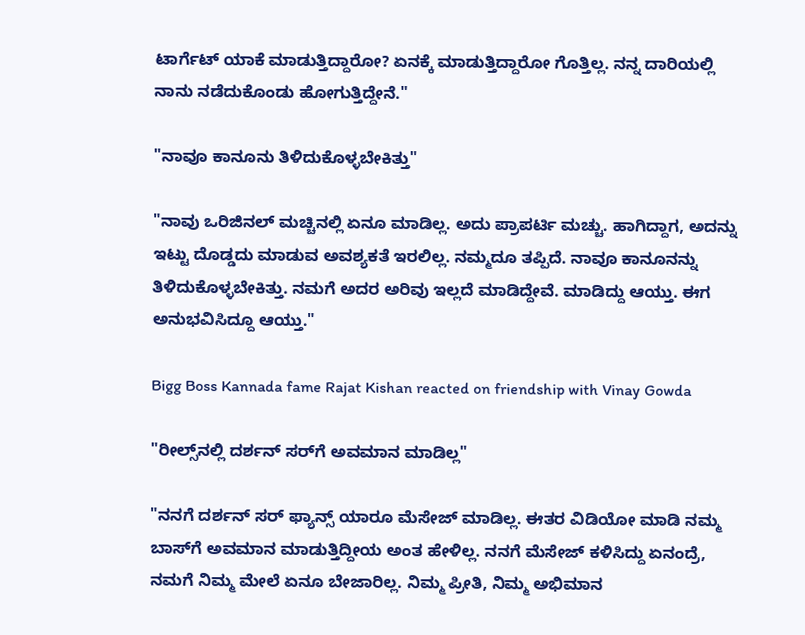ಟಾರ್ಗೆಟ್ ಯಾಕೆ ಮಾಡುತ್ತಿದ್ದಾರೋ? ಏನಕ್ಕೆ ಮಾಡುತ್ತಿದ್ದಾರೋ ಗೊತ್ತಿಲ್ಲ. ನನ್ನ ದಾರಿಯಲ್ಲಿ ನಾನು ನಡೆದುಕೊಂಡು ಹೋಗುತ್ತಿದ್ದೇನೆ."

"ನಾವೂ ಕಾನೂನು ತಿಳಿದುಕೊಳ್ಳಬೇಕಿತ್ತು"

"ನಾವು ಒರಿಜಿನಲ್ ಮಚ್ಚಿನಲ್ಲಿ ಏನೂ ಮಾಡಿಲ್ಲ. ಅದು ಪ್ರಾಪರ್ಟಿ ಮಚ್ಚು. ಹಾಗಿದ್ದಾಗ, ಅದನ್ನು ಇಟ್ಟು ದೊಡ್ಡದು ಮಾಡುವ ಅವಶ್ಯಕತೆ ಇರಲಿಲ್ಲ. ನಮ್ಮದೂ ತಪ್ಪಿದೆ. ನಾವೂ ಕಾನೂನನ್ನು ತಿಳಿದುಕೊಳ್ಳಬೇಕಿತ್ತು. ನಮಗೆ ಅದರ ಅರಿವು ಇಲ್ಲದೆ ಮಾಡಿದ್ದೇವೆ. ಮಾಡಿದ್ದು ಆಯ್ತು. ಈಗ ಅನುಭವಿಸಿದ್ದೂ ಆಯ್ತು."

Bigg Boss Kannada fame Rajat Kishan reacted on friendship with Vinay Gowda

"ರೀಲ್ಸ್‌ನಲ್ಲಿ ದರ್ಶನ್‌ ಸರ್‌ಗೆ ಅವಮಾನ ಮಾಡಿಲ್ಲ"

"ನನಗೆ ದರ್ಶನ್ ಸರ್ ಫ್ಯಾನ್ಸ್ ಯಾರೂ ಮೆಸೇಜ್ ಮಾಡಿಲ್ಲ. ಈತರ ವಿಡಿಯೋ ಮಾಡಿ ನಮ್ಮ ಬಾಸ್‌ಗೆ ಅವಮಾನ ಮಾಡುತ್ತಿದ್ದೀಯ ಅಂತ ಹೇಳಿಲ್ಲ. ನನಗೆ ಮೆಸೇಜ್ ಕಳಿಸಿದ್ದು ಏನಂದ್ರೆ, ನಮಗೆ ನಿಮ್ಮ ಮೇಲೆ ಏನೂ ಬೇಜಾರಿಲ್ಲ. ನಿಮ್ಮ ಪ್ರೀತಿ, ನಿಮ್ಮ ಅಭಿಮಾನ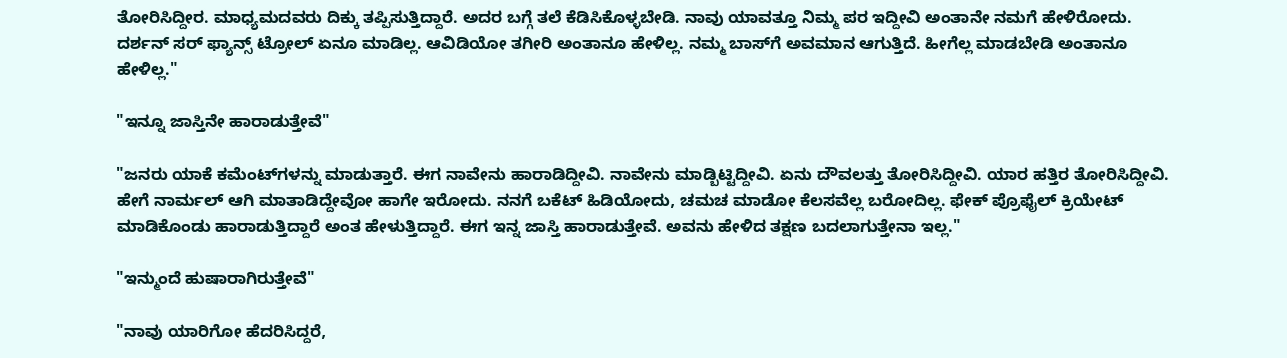ತೋರಿಸಿದ್ದೀರ. ಮಾಧ್ಯಮದವರು ದಿಕ್ಕು ತಪ್ಪಿಸುತ್ತಿದ್ದಾರೆ. ಅದರ ಬಗ್ಗೆ ತಲೆ ಕೆಡಿಸಿಕೊಳ್ಳಬೇಡಿ. ನಾವು ಯಾವತ್ತೂ ನಿಮ್ಮ ಪರ ಇದ್ದೀವಿ ಅಂತಾನೇ ನಮಗೆ ಹೇಳಿರೋದು. ದರ್ಶನ್ ಸರ್ ಫ್ಯಾನ್ಸ್ ಟ್ರೋಲ್ ಏನೂ ಮಾಡಿಲ್ಲ. ಆವಿಡಿಯೋ ತಗೀರಿ ಅಂತಾನೂ ಹೇಳಿಲ್ಲ. ನಮ್ಮ ಬಾಸ್‌ಗೆ ಅವಮಾನ ಆಗುತ್ತಿದೆ. ಹೀಗೆಲ್ಲ ಮಾಡಬೇಡಿ ಅಂತಾನೂ ಹೇಳಿಲ್ಲ."

"ಇನ್ನೂ ಜಾಸ್ತಿನೇ ಹಾರಾಡುತ್ತೇವೆ"

"ಜನರು ಯಾಕೆ ಕಮೆಂಟ್‌ಗಳನ್ನು ಮಾಡುತ್ತಾರೆ. ಈಗ ನಾವೇನು ಹಾರಾಡಿದ್ದೀವಿ. ನಾವೇನು ಮಾಡ್ಬಿಟ್ಟಿದ್ದೀವಿ. ಏನು ದೌವಲತ್ತು ತೋರಿಸಿದ್ದೀವಿ. ಯಾರ ಹತ್ತಿರ ತೋರಿಸಿದ್ದೀವಿ. ಹೇಗೆ ನಾರ್ಮಲ್ ಆಗಿ ಮಾತಾಡಿದ್ದೇವೋ ಹಾಗೇ ಇರೋದು. ನನಗೆ ಬಕೆಟ್ ಹಿಡಿಯೋದು, ಚಮಚ ಮಾಡೋ ಕೆಲಸವೆಲ್ಲ ಬರೋದಿಲ್ಲ. ಫೇಕ್ ಪ್ರೊಫೈಲ್ ಕ್ರಿಯೇಟ್ ಮಾಡಿಕೊಂಡು ಹಾರಾಡುತ್ತಿದ್ದಾರೆ ಅಂತ ಹೇಳುತ್ತಿದ್ದಾರೆ. ಈಗ ಇನ್ನ ಜಾಸ್ತಿ ಹಾರಾಡುತ್ತೇವೆ. ಅವನು ಹೇಳಿದ ತಕ್ಷಣ ಬದಲಾಗುತ್ತೇನಾ ಇಲ್ಲ."

"ಇನ್ಮುಂದೆ ಹುಷಾರಾಗಿರುತ್ತೇವೆ"

"ನಾವು ಯಾರಿಗೋ ಹೆದರಿಸಿದ್ದರೆ,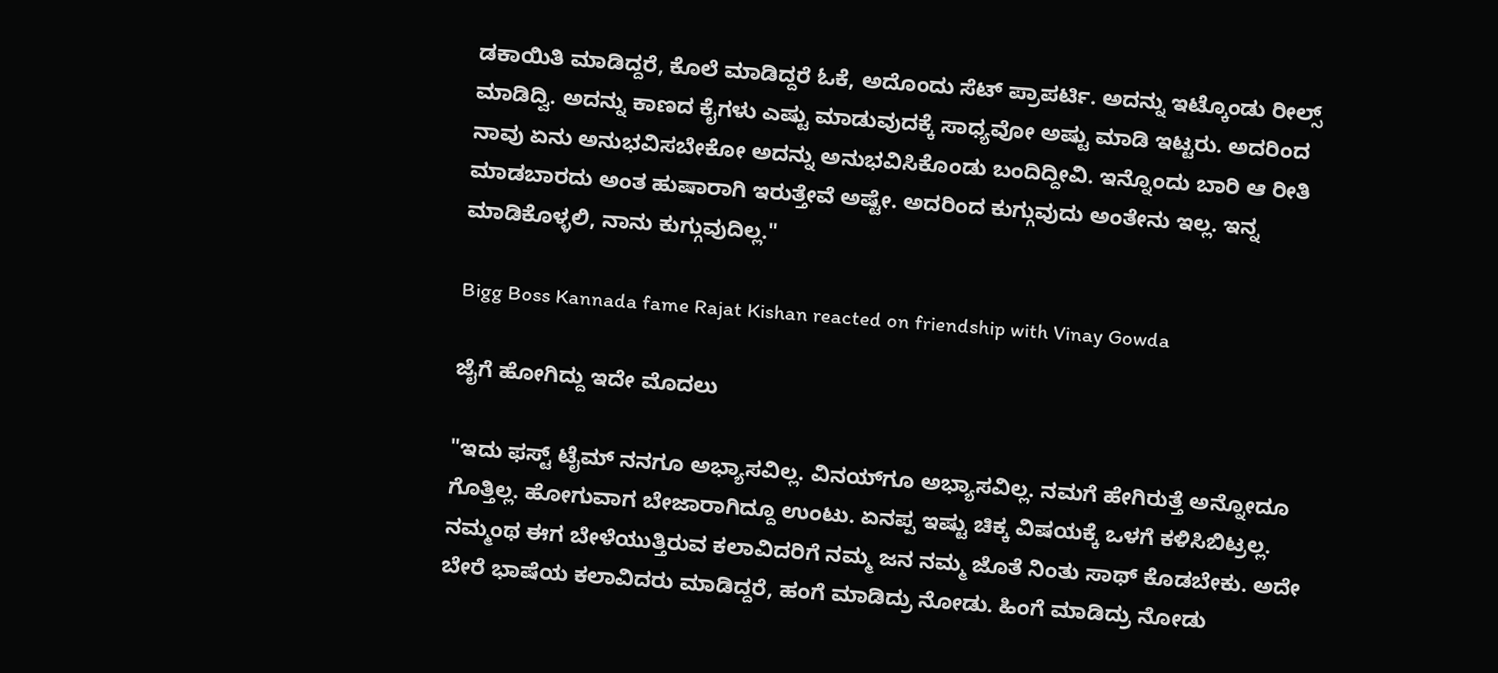ಡಕಾಯಿತಿ ಮಾಡಿದ್ದರೆ, ಕೊಲೆ ಮಾಡಿದ್ದರೆ ಓಕೆ, ಅದೊಂದು ಸೆಟ್ ಪ್ರಾಪರ್ಟಿ. ಅದನ್ನು ಇಟ್ಕೊಂಡು ರೀಲ್ಸ್ ಮಾಡಿದ್ವಿ. ಅದನ್ನು ಕಾಣದ ಕೈಗಳು ಎಷ್ಟು ಮಾಡುವುದಕ್ಕೆ ಸಾಧ್ಯವೋ ಅಷ್ಟು ಮಾಡಿ ಇಟ್ಟರು. ಅದರಿಂದ ನಾವು ಏನು ಅನುಭವಿಸಬೇಕೋ ಅದನ್ನು ಅನುಭವಿಸಿಕೊಂಡು ಬಂದಿದ್ದೀವಿ. ಇನ್ನೊಂದು ಬಾರಿ ಆ ರೀತಿ ಮಾಡಬಾರದು ಅಂತ ಹುಷಾರಾಗಿ ಇರುತ್ತೇವೆ ಅಷ್ಟೇ. ಅದರಿಂದ ಕುಗ್ಗುವುದು ಅಂತೇನು ಇಲ್ಲ. ಇನ್ನ ಮಾಡಿಕೊಳ್ಳಲಿ, ನಾನು ಕುಗ್ಗುವುದಿಲ್ಲ."

Bigg Boss Kannada fame Rajat Kishan reacted on friendship with Vinay Gowda

ಜೈಗೆ ಹೋಗಿದ್ದು ಇದೇ ಮೊದಲು

"ಇದು ಫಸ್ಟ್ ಟೈಮ್ ನನಗೂ ಅಭ್ಯಾಸವಿಲ್ಲ. ವಿನಯ್‌ಗೂ ಅಭ್ಯಾಸವಿಲ್ಲ. ನಮಗೆ ಹೇಗಿರುತ್ತೆ ಅನ್ನೋದೂ ಗೊತ್ತಿಲ್ಲ. ಹೋಗುವಾಗ ಬೇಜಾರಾಗಿದ್ದೂ ಉಂಟು. ಏನಪ್ಪ ಇಷ್ಟು ಚಿಕ್ಕ ವಿಷಯಕ್ಕೆ ಒಳಗೆ ಕಳಿಸಿಬಿಟ್ರಲ್ಲ. ನಮ್ಮಂಥ ಈಗ ಬೇಳೆಯುತ್ತಿರುವ ಕಲಾವಿದರಿಗೆ ನಮ್ಮ ಜನ ನಮ್ಮ ಜೊತೆ ನಿಂತು ಸಾಥ್ ಕೊಡಬೇಕು. ಅದೇ ಬೇರೆ ಭಾಷೆಯ ಕಲಾವಿದರು ಮಾಡಿದ್ದರೆ, ಹಂಗೆ ಮಾಡಿದ್ರು ನೋಡು. ಹಿಂಗೆ ಮಾಡಿದ್ರು ನೋಡು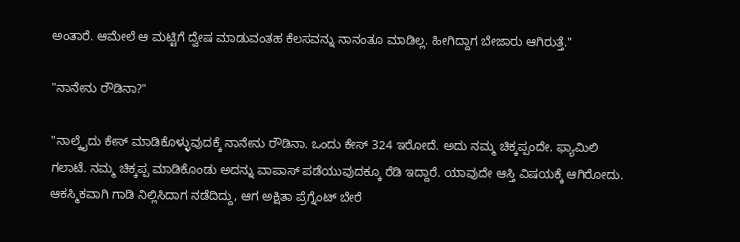ಅಂತಾರೆ. ಆಮೇಲೆ ಆ ಮಟ್ಟಿಗೆ ದ್ವೇಷ ಮಾಡುವಂತಹ ಕೆಲಸವನ್ನು ನಾನಂತೂ ಮಾಡಿಲ್ಲ. ಹೀಗಿದ್ದಾಗ ಬೇಜಾರು ಆಗಿರುತ್ತೆ."

"ನಾನೇನು ರೌಡಿನಾ?"

"ನಾಲ್ಕೈದು ಕೇಸ್ ಮಾಡಿಕೊಳ್ಳುವುದಕ್ಕೆ ನಾನೇನು ರೌಡಿನಾ. ಒಂದು ಕೇಸ್ 324 ಇರೋದೆ. ಅದು ನಮ್ಮ ಚಿಕ್ಕಪ್ಪಂದೇ. ಫ್ಯಾಮಿಲಿ ಗಲಾಟೆ. ನಮ್ಮ ಚಿಕ್ಕಪ್ಪ ಮಾಡಿಕೊಂಡು ಅದನ್ನು ವಾಪಾಸ್ ಪಡೆಯುವುದಕ್ಕೂ ರೆಡಿ ಇದ್ದಾರೆ. ಯಾವುದೇ ಆಸ್ತಿ ವಿಷಯಕ್ಕೆ ಆಗಿರೋದು. ಆಕಸ್ಮಿಕವಾಗಿ ಗಾಡಿ ನಿಲ್ಲಿಸಿದಾಗ ನಡೆದಿದ್ದು, ಆಗ ಅಕ್ಷಿತಾ ಪ್ರೆಗ್ನೆಂಟ್ ಬೇರೆ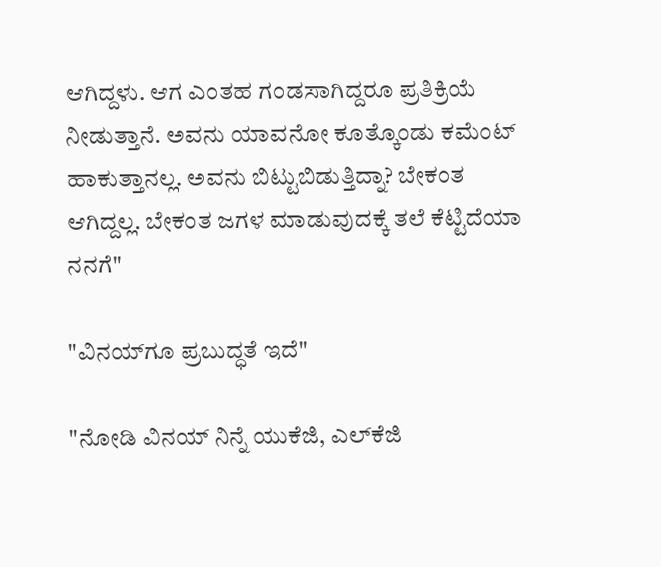ಆಗಿದ್ದಳು. ಆಗ ಎಂತಹ ಗಂಡಸಾಗಿದ್ದರೂ ಪ್ರತಿಕ್ರಿಯೆ ನೀಡುತ್ತಾನೆ. ಅವನು ಯಾವನೋ ಕೂತ್ಕೊಂಡು ಕಮೆಂಟ್ ಹಾಕುತ್ತಾನಲ್ಲ. ಅವನು ಬಿಟ್ಟುಬಿಡುತ್ತಿದ್ನಾ? ಬೇಕಂತ ಆಗಿದ್ದಲ್ಲ. ಬೇಕಂತ ಜಗಳ ಮಾಡುವುದಕ್ಕೆ ತಲೆ ಕೆಟ್ಟಿದೆಯಾ ನನಗೆ"

"ವಿನಯ್‌ಗೂ ಪ್ರಬುದ್ಧತೆ ಇದೆ"

"ನೋಡಿ ವಿನಯ್ ನಿನ್ನೆ ಯುಕೆಜಿ, ಎಲ್‌ಕೆಜಿ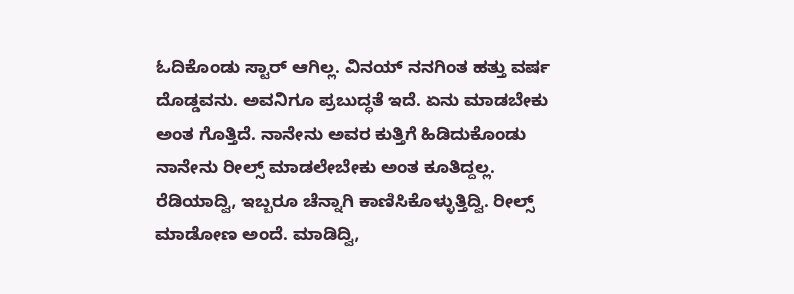ಓದಿಕೊಂಡು ಸ್ಟಾರ್ ಆಗಿಲ್ಲ. ವಿನಯ್ ನನಗಿಂತ ಹತ್ತು ವರ್ಷ ದೊಡ್ಡವನು. ಅವನಿಗೂ ಪ್ರಬುದ್ಧತೆ ಇದೆ. ಏನು ಮಾಡಬೇಕು ಅಂತ ಗೊತ್ತಿದೆ. ನಾನೇನು ಅವರ ಕುತ್ತಿಗೆ ಹಿಡಿದುಕೊಂಡು ನಾನೇನು ರೀಲ್ಸ್ ಮಾಡಲೇಬೇಕು ಅಂತ ಕೂತಿದ್ದಲ್ಲ. ರೆಡಿಯಾದ್ವಿ, ಇಬ್ಬರೂ ಚೆನ್ನಾಗಿ ಕಾಣಿಸಿಕೊಳ್ಳುತ್ತಿದ್ವಿ. ರೀಲ್ಸ್ ಮಾಡೋಣ ಅಂದೆ. ಮಾಡಿದ್ವಿ,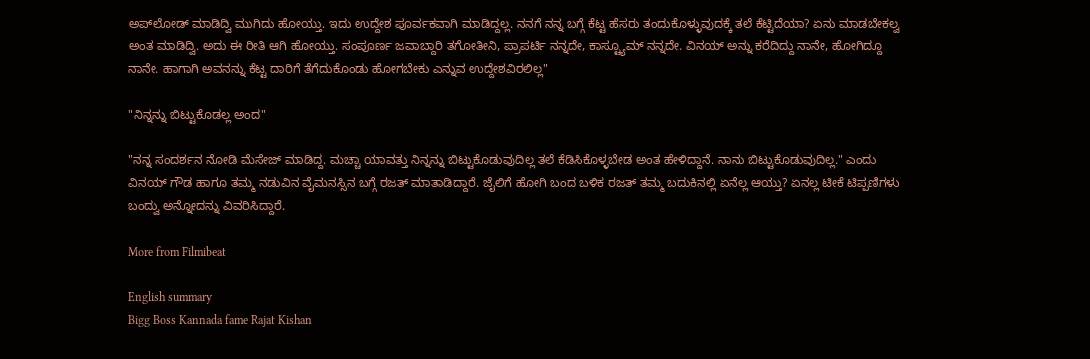ಅಪ್‌ಲೋಡ್ ಮಾಡಿದ್ವಿ ಮುಗಿದು ಹೋಯ್ತು. ಇದು ಉದ್ದೇಶ ಪೂರ್ವಕವಾಗಿ ಮಾಡಿದ್ದಲ್ಲ. ನನಗೆ ನನ್ನ ಬಗ್ಗೆ ಕೆಟ್ಟ ಹೆಸರು ತಂದುಕೊಳ್ಳುವುದಕ್ಕೆ ತಲೆ ಕೆಟ್ಟಿದೆಯಾ? ಏನು ಮಾಡಬೇಕಲ್ವ ಅಂತ ಮಾಡಿದ್ವಿ. ಅದು ಈ ರೀತಿ ಆಗಿ ಹೋಯ್ತು. ಸಂಪೂರ್ಣ ಜವಾಬ್ದಾರಿ ತಗೋತೀನಿ, ಪ್ರಾಪರ್ಟಿ ನನ್ನದೇ, ಕಾಸ್ಟ್ಯೂಮ್ ನನ್ನದೇ. ವಿನಯ್ ಅನ್ನು ಕರೆದಿದ್ದು ನಾನೇ, ಹೋಗಿದ್ದೂ ನಾನೇ. ಹಾಗಾಗಿ ಅವನನ್ನು ಕೆಟ್ಟ ದಾರಿಗೆ ತೆಗೆದುಕೊಂಡು ಹೋಗಬೇಕು ಎನ್ನುವ ಉದ್ದೇಶವಿರಲಿಲ್ಲ"

"ನಿನ್ನನ್ನು ಬಿಟ್ಟುಕೊಡಲ್ಲ ಅಂದ"

"ನನ್ನ ಸಂದರ್ಶನ ನೋಡಿ ಮೆಸೇಜ್ ಮಾಡಿದ್ದ. ಮಚ್ಚಾ ಯಾವತ್ತು ನಿನ್ನನ್ನು ಬಿಟ್ಟುಕೊಡುವುದಿಲ್ಲ ತಲೆ ಕೆಡಿಸಿಕೊಳ್ಳಬೇಡ ಅಂತ ಹೇಳಿದ್ದಾನೆ. ನಾನು ಬಿಟ್ಟುಕೊಡುವುದಿಲ್ಲ." ಎಂದು ವಿನಯ್ ಗೌಡ ಹಾಗೂ ತಮ್ಮ ನಡುವಿನ ವೈಮನಸ್ಸಿನ ಬಗ್ಗೆ ರಜತ್ ಮಾತಾಡಿದ್ದಾರೆ. ಜೈಲಿಗೆ ಹೋಗಿ ಬಂದ ಬಳಿಕ ರಜತ್ ತಮ್ಮ ಬದುಕಿನಲ್ಲಿ ಏನೆಲ್ಲ ಆಯ್ತು? ಏನಲ್ಲ ಟೀಕೆ ಟಿಪ್ಪಣಿಗಳು ಬಂದ್ವು ಅನ್ನೋದನ್ನು ವಿವರಿಸಿದ್ದಾರೆ.

More from Filmibeat

English summary
Bigg Boss Kannada fame Rajat Kishan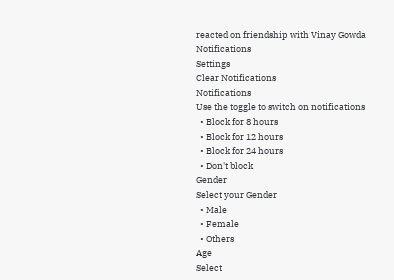reacted on friendship with Vinay Gowda
Notifications
Settings
Clear Notifications
Notifications
Use the toggle to switch on notifications
  • Block for 8 hours
  • Block for 12 hours
  • Block for 24 hours
  • Don't block
Gender
Select your Gender
  • Male
  • Female
  • Others
Age
Select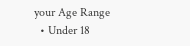your Age Range
  • Under 18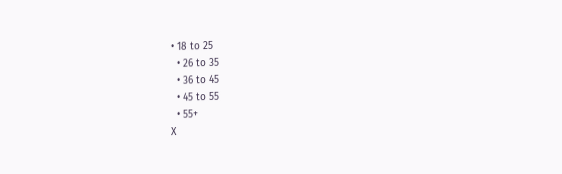• 18 to 25
  • 26 to 35
  • 36 to 45
  • 45 to 55
  • 55+
X